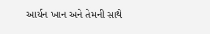આર્યન ખાન અને તેમની સાથે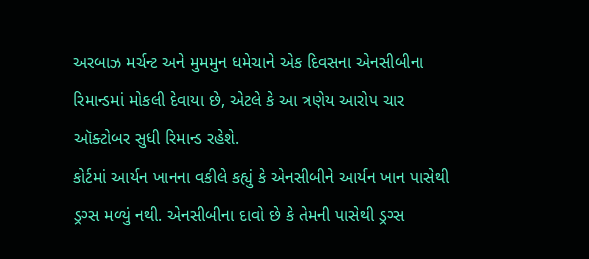અરબાઝ મર્ચન્ટ અને મુમમુન ધમેચાને એક દિવસના એનસીબીના રિમાન્ડમાં મોકલી દેવાયા છે, એટલે કે આ ત્રણેય આરોપ ચાર ઑક્ટોબર સુધી રિમાન્ડ રહેશે.
કોર્ટમાં આર્યન ખાનના વકીલે કહ્યું કે એનસીબીને આર્યન ખાન પાસેથી ડ્રગ્સ મળ્યું નથી. એનસીબીના દાવો છે કે તેમની પાસેથી ડ્રગ્સ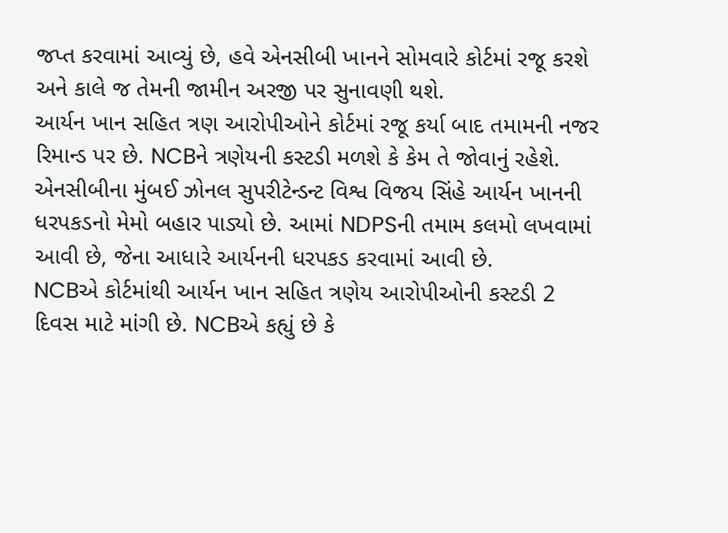જપ્ત કરવામાં આવ્યું છે, હવે એનસીબી ખાનને સોમવારે કોર્ટમાં રજૂ કરશે અને કાલે જ તેમની જામીન અરજી પર સુનાવણી થશે.
આર્યન ખાન સહિત ત્રણ આરોપીઓને કોર્ટમાં રજૂ કર્યા બાદ તમામની નજર રિમાન્ડ પર છે. NCBને ત્રણેયની કસ્ટડી મળશે કે કેમ તે જોવાનું રહેશે. એનસીબીના મુંબઈ ઝોનલ સુપરીટેન્ડન્ટ વિશ્વ વિજય સિંહે આર્યન ખાનની ધરપકડનો મેમો બહાર પાડ્યો છે. આમાં NDPSની તમામ કલમો લખવામાં આવી છે, જેના આધારે આર્યનની ધરપકડ કરવામાં આવી છે.
NCBએ કોર્ટમાંથી આર્યન ખાન સહિત ત્રણેય આરોપીઓની કસ્ટડી 2 દિવસ માટે માંગી છે. NCBએ કહ્યું છે કે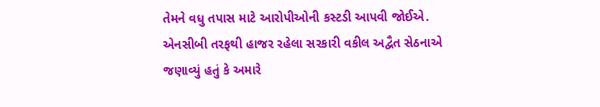તેમને વધુ તપાસ માટે આરોપીઓની કસ્ટડી આપવી જોઈએ. એનસીબી તરફથી હાજર રહેલા સરકારી વકીલ અદ્વૈત સેઠનાએ જણાવ્યું હતું કે અમારે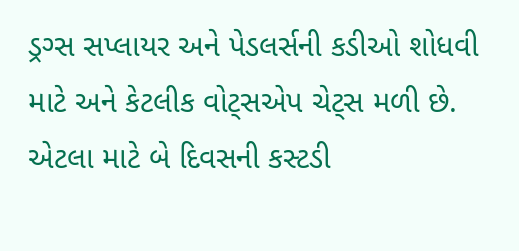ડ્રગ્સ સપ્લાયર અને પેડલર્સની કડીઓ શોધવી માટે અને કેટલીક વોટ્સએપ ચેટ્સ મળી છે. એટલા માટે બે દિવસની કસ્ટડી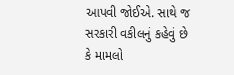આપવી જોઈએ. સાથે જ સરકારી વકીલનું કહેવું છે કે મામલો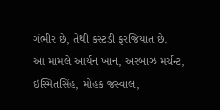ગંભીર છે, તેથી કસ્ટડી ફરજિયાત છે.
આ મામલે આર્યન ખાન, અરબાઝ મર્ચન્ટ, ઇસ્મિતસિંહ, મોહક જસ્વાલ,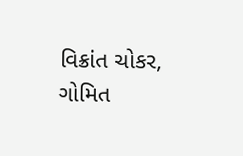વિક્રાંત ચોકર, ગોમિત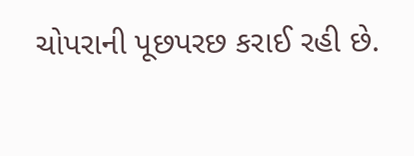ચોપરાની પૂછપરછ કરાઈ રહી છે.